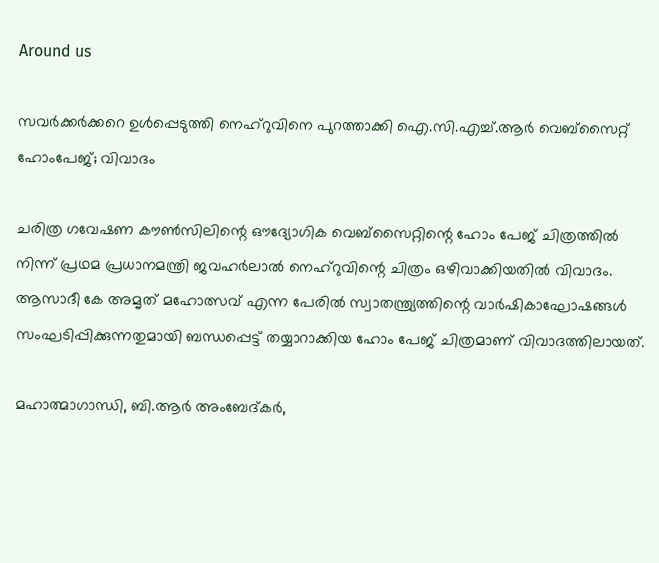Around us

സവര്‍ക്കര്‍ക്കറെ ഉള്‍പ്പെടുത്തി നെഹ്‌റുവിനെ പുറത്താക്കി ഐ.സി.എച്ച്.ആര്‍ വെബ്‌സൈറ്റ് ഹോംപേജ്; വിവാദം

ചരിത്ര ഗവേഷണ കൗണ്‍സിലിന്റെ ഔദ്യോഗിക വെബ്‌സൈറ്റിന്റെ ഹോം പേജ് ചിത്രത്തില്‍ നിന്ന് പ്രഥമ പ്രധാനമന്ത്രി ജവഹര്‍ലാല്‍ നെഹ്‌റുവിന്റെ ചിത്രം ഒഴിവാക്കിയതില്‍ വിവാദം. ആസാദീ കേ അമൃത് മഹോത്സവ് എന്ന പേരില്‍ സ്വാതന്ത്ര്യത്തിന്റെ വാര്‍ഷികാഘോഷങ്ങള്‍ സംഘടിപ്പിക്കുന്നതുമായി ബന്ധപ്പെട്ട് തയ്യാറാക്കിയ ഹോം പേജ് ചിത്രമാണ് വിവാദത്തിലായത്.

മഹാത്മാഗാന്ധി, ബി.ആര്‍ അംബേദ്കര്‍,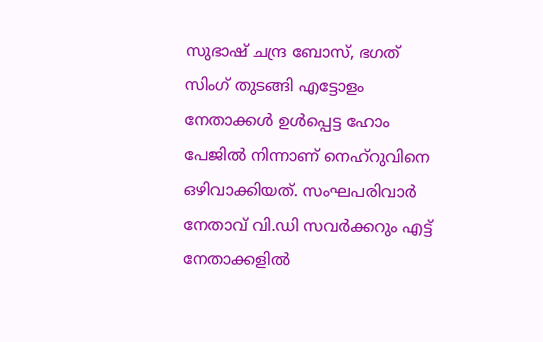സുഭാഷ് ചന്ദ്ര ബോസ്, ഭഗത് സിംഗ് തുടങ്ങി എട്ടോളം നേതാക്കള്‍ ഉള്‍പ്പെട്ട ഹോം പേജില്‍ നിന്നാണ് നെഹ്‌റുവിനെ ഒഴിവാക്കിയത്. സംഘപരിവാര്‍ നേതാവ് വി.ഡി സവര്‍ക്കറും എട്ട് നേതാക്കളില്‍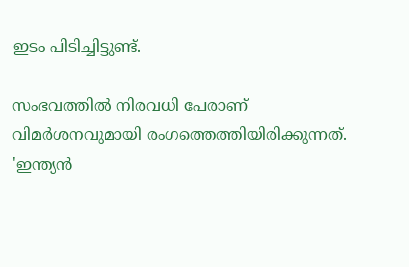ഇടം പിടിച്ചിട്ടുണ്ട്.

സംഭവത്തില്‍ നിരവധി പേരാണ് വിമര്‍ശനവുമായി രംഗത്തെത്തിയിരിക്കുന്നത്. 'ഇന്ത്യന്‍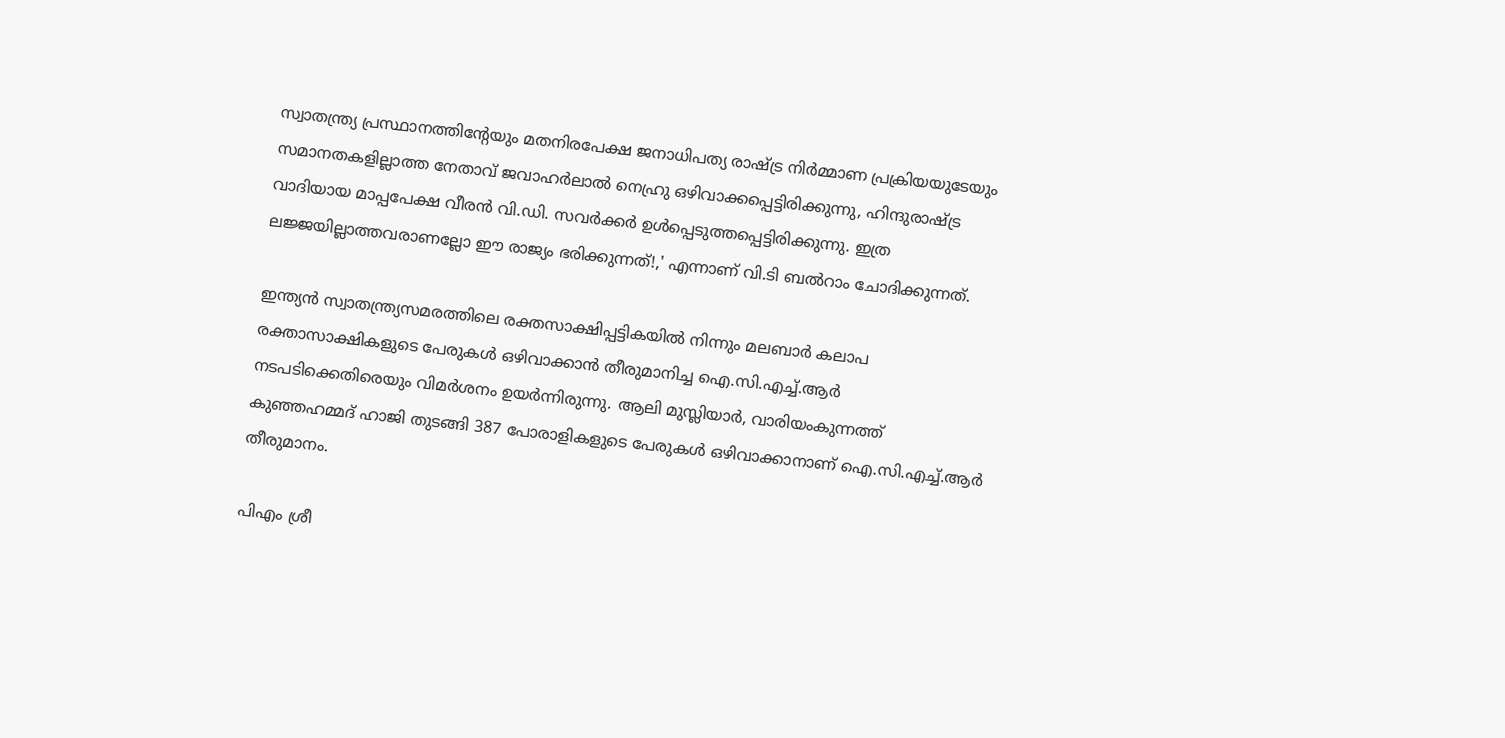സ്വാതന്ത്ര്യ പ്രസ്ഥാനത്തിന്റേയും മതനിരപേക്ഷ ജനാധിപത്യ രാഷ്ട്ര നിര്‍മ്മാണ പ്രക്രിയയുടേയും സമാനതകളില്ലാത്ത നേതാവ് ജവാഹര്‍ലാല്‍ നെഹ്രു ഒഴിവാക്കപ്പെട്ടിരിക്കുന്നു, ഹിന്ദുരാഷ്ട്ര വാദിയായ മാപ്പപേക്ഷ വീരന്‍ വി.ഡി. സവര്‍ക്കര്‍ ഉള്‍പ്പെടുത്തപ്പെട്ടിരിക്കുന്നു. ഇത്ര ലജ്ജയില്ലാത്തവരാണല്ലോ ഈ രാജ്യം ഭരിക്കുന്നത്!,' എന്നാണ് വി.ടി ബല്‍റാം ചോദിക്കുന്നത്.

ഇന്ത്യന്‍ സ്വാതന്ത്ര്യസമരത്തിലെ രക്തസാക്ഷിപ്പട്ടികയില്‍ നിന്നും മലബാര്‍ കലാപ രക്താസാക്ഷികളുടെ പേരുകള്‍ ഒഴിവാക്കാന്‍ തീരുമാനിച്ച ഐ.സി.എച്ച്.ആര്‍ നടപടിക്കെതിരെയും വിമര്‍ശനം ഉയര്‍ന്നിരുന്നു. ആലി മുസ്ലിയാര്‍, വാരിയംകുന്നത്ത് കുഞ്ഞഹമ്മദ് ഹാജി തുടങ്ങി 387 പോരാളികളുടെ പേരുകള്‍ ഒഴിവാക്കാനാണ് ഐ.സി.എച്ച്.ആര്‍ തീരുമാനം.

പിഎം ശ്രീ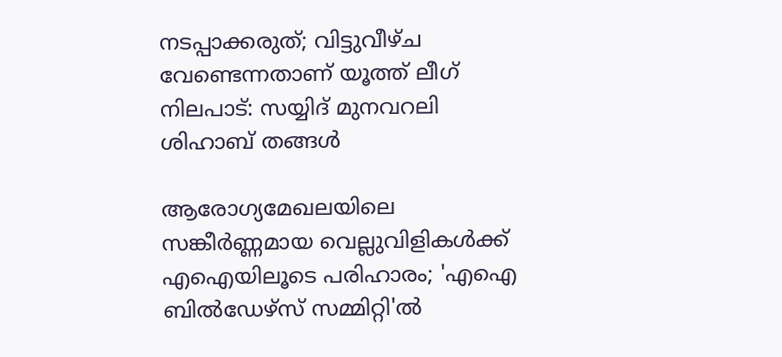നടപ്പാക്കരുത്; വിട്ടുവീഴ്ച വേണ്ടെന്നതാണ് യൂത്ത് ലീഗ് നിലപാട്: സയ്യിദ് മുനവറലി ശിഹാബ് തങ്ങൾ

ആരോഗ്യമേഖലയിലെ സങ്കീർണ്ണമായ വെല്ലുവിളികൾക്ക് എഐയിലൂടെ പരിഹാരം; 'എഐ ബിൽഡേഴ്സ് സമ്മിറ്റി'ൽ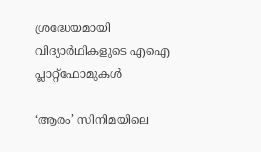ശ്രദ്ധേയമായി വിദ്യാർഥികളുടെ എഐ പ്ലാറ്റ്ഫോമുകൾ

‘ആരം’ സിനിമയിലെ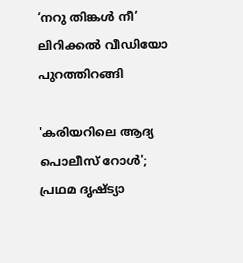‘നറു തിങ്കൾ നീ’ ലിറിക്കൽ വീഡിയോ പുറത്തിറങ്ങി

'കരിയറിലെ ആദ്യ പൊലീസ് റോൾ'; പ്രഥമ ദൃഷ്ട്യാ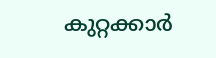കുറ്റക്കാർ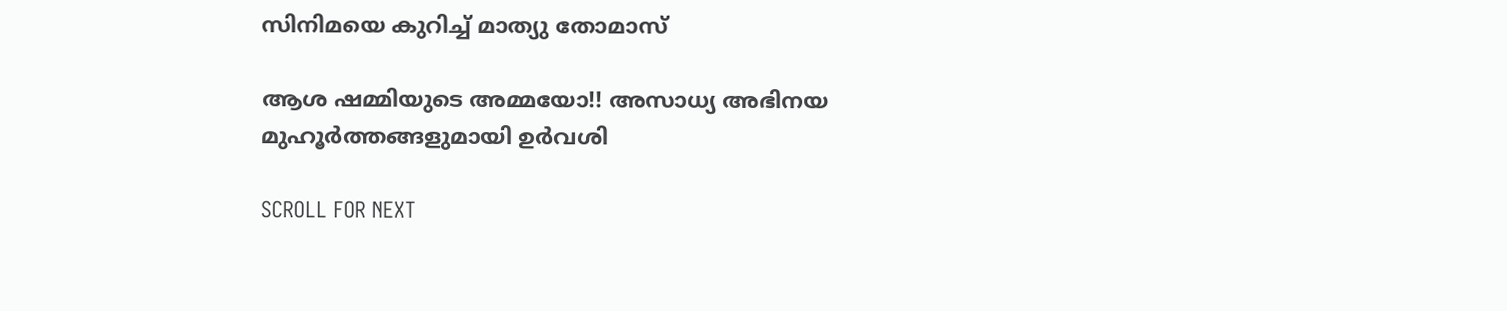സിനിമയെ കുറിച്ച് മാത്യു തോമാസ്

ആശ ഷമ്മിയുടെ അമ്മയോ!! അസാധ്യ അഭിനയ മുഹൂർത്തങ്ങളുമായി ഉർവശി

SCROLL FOR NEXT